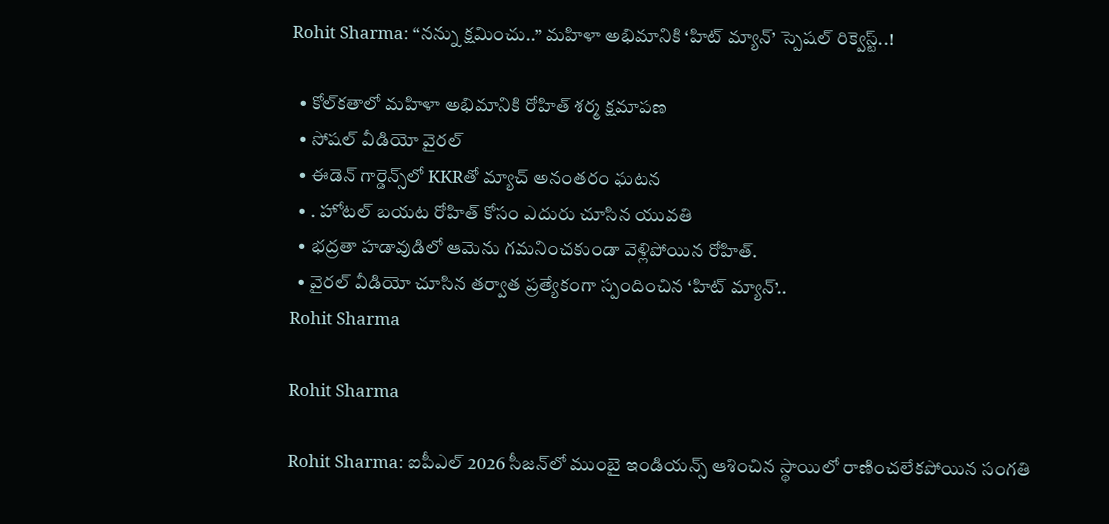Rohit Sharma: “నన్ను క్షమించు..” మహిళా అభిమానికి ‘హిట్ మ్యాన్’ స్పెషల్ రిక్వెస్ట్..!

  • కోల్‌కతాలో మహిళా అభిమానికి రోహిత్ శర్మ క్షమాపణ
  • సోషల్ వీడియో వైరల్
  • ఈడెన్ గార్డెన్స్‌లో KKRతో మ్యాచ్ అనంతరం ఘటన
  • . హోటల్ బయట రోహిత్ కోసం ఎదురు చూసిన యువతి
  • భద్రతా హడావుడిలో ఆమెను గమనించకుండా వెళ్లిపోయిన రోహిత్.
  • వైరల్ వీడియో చూసిన తర్వాత ప్రత్యేకంగా స్పందించిన ‘హిట్ మ్యాన్’..
Rohit Sharma

Rohit Sharma

Rohit Sharma: ఐపీఎల్ 2026 సీజన్‌లో ముంబై ఇండియన్స్‌ ఆశించిన స్థాయిలో రాణించలేకపోయిన సంగతి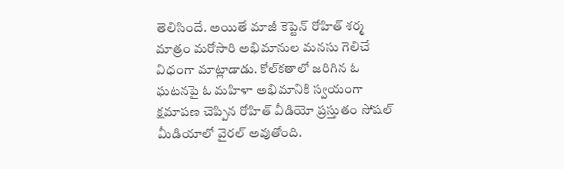తెలిసిందే. అయితే మాజీ కెప్టెన్ రోహిత్ శర్మ మాత్రం మరోసారి అభిమానుల మనసు గెలిచే విధంగా మాట్లాడాడు. కోల్‌కతాలో జరిగిన ఓ ఘటనపై ఓ మహిళా అభిమానికి స్వయంగా క్షమాపణ చెప్పిన రోహిత్ వీడియో ప్రస్తుతం సోషల్ మీడియాలో వైరల్ అవుతోంది.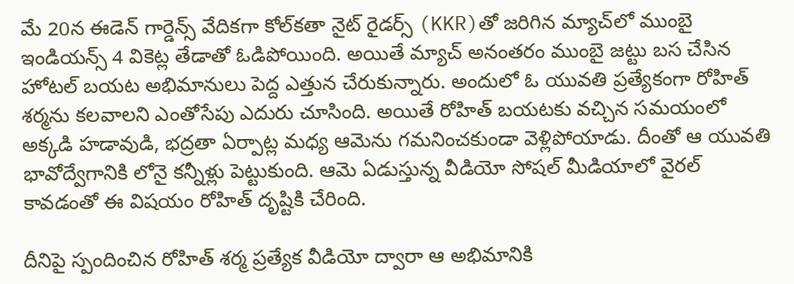మే 20న ఈడెన్ గార్డెన్స్ వేదికగా కోల్‌కతా నైట్ రైడర్స్‌ (KKR)తో జరిగిన మ్యాచ్‌లో ముంబై ఇండియన్స్ 4 వికెట్ల తేడాతో ఓడిపోయింది. అయితే మ్యాచ్ అనంతరం ముంబై జట్టు బస చేసిన హోటల్ బయట అభిమానులు పెద్ద ఎత్తున చేరుకున్నారు. అందులో ఓ యువతి ప్రత్యేకంగా రోహిత్ శర్మను కలవాలని ఎంతోసేపు ఎదురు చూసింది. అయితే రోహిత్ బయటకు వచ్చిన సమయంలో అక్కడి హడావుడి, భద్రతా ఏర్పాట్ల మధ్య ఆమెను గమనించకుండా వెళ్లిపోయాడు. దీంతో ఆ యువతి భావోద్వేగానికి లోనై కన్నీళ్లు పెట్టుకుంది. ఆమె ఏడుస్తున్న వీడియో సోషల్ మీడియాలో వైరల్ కావడంతో ఈ విషయం రోహిత్ దృష్టికి చేరింది.

దీనిపై స్పందించిన రోహిత్ శర్మ ప్రత్యేక వీడియో ద్వారా ఆ అభిమానికి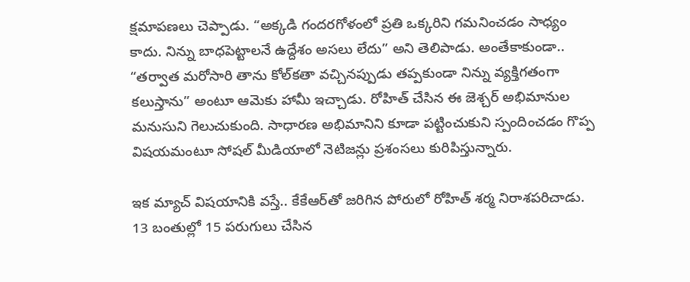క్షమాపణలు చెప్పాడు. “అక్కడి గందరగోళంలో ప్రతి ఒక్కరిని గమనించడం సాధ్యం కాదు. నిన్ను బాధపెట్టాలనే ఉద్దేశం అసలు లేదు” అని తెలిపాడు. అంతేకాకుండా.. “తర్వాత మరోసారి తాను కోల్‌కతా వచ్చినప్పుడు తప్పకుండా నిన్ను వ్యక్తిగతంగా కలుస్తాను” అంటూ ఆమెకు హామీ ఇచ్చాడు. రోహిత్ చేసిన ఈ జెశ్చర్ అభిమానుల మనుసుని గెలుచుకుంది. సాధారణ అభిమానిని కూడా పట్టించుకుని స్పందించడం గొప్ప విషయమంటూ సోషల్ మీడియాలో నెటిజన్లు ప్రశంసలు కురిపిస్తున్నారు.

ఇక మ్యాచ్ విషయానికి వస్తే.. కేకేఆర్‌తో జరిగిన పోరులో రోహిత్ శర్మ నిరాశపరిచాడు. 13 బంతుల్లో 15 పరుగులు చేసిన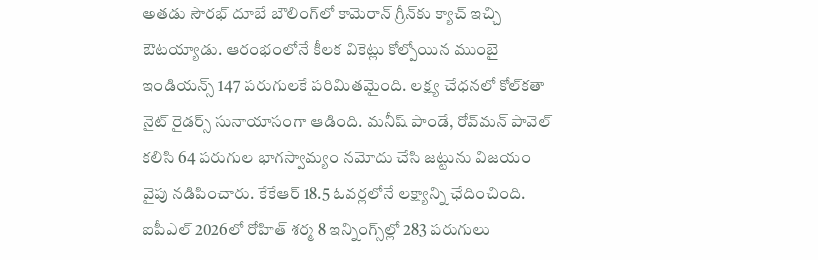అతడు సౌరభ్ దూబే బౌలింగ్‌లో కామెరాన్ గ్రీన్‌కు క్యాచ్ ఇచ్చి ఔటయ్యాడు. ఆరంభంలోనే కీలక వికెట్లు కోల్పోయిన ముంబై ఇండియన్స్ 147 పరుగులకే పరిమితమైంది. లక్ష్య చేధనలో కోల్‌కతా నైట్ రైడర్స్ సునాయాసంగా ఆడింది. మనీష్ పాండే, రోవ్‌మన్ పావెల్ కలిసి 64 పరుగుల భాగస్వామ్యం నమోదు చేసి జట్టును విజయం వైపు నడిపించారు. కేకేఆర్ 18.5 ఓవర్లలోనే లక్ష్యాన్ని ఛేదించింది. ఐపీఎల్ 2026లో రోహిత్ శర్మ 8 ఇన్నింగ్స్‌ల్లో 283 పరుగులు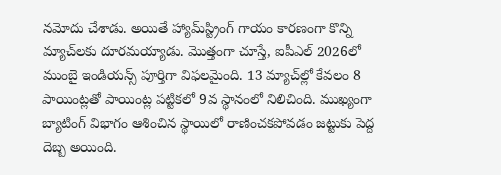నమోదు చేశాడు. అయితే హ్యామ్‌స్ట్రింగ్ గాయం కారణంగా కొన్ని మ్యాచ్‌లకు దూరమయ్యాడు. మొత్తంగా చూస్తే, ఐపీఎల్ 2026లో ముంబై ఇండియన్స్ పూర్తిగా విఫలమైంది. 13 మ్యాచ్‌ల్లో కేవలం 8 పాయింట్లతో పాయింట్ల పట్టికలో 9వ స్థానంలో నిలిచింది. ముఖ్యంగా బ్యాటింగ్ విభాగం ఆశించిన స్థాయిలో రాణించకపోవడం జట్టుకు పెద్ద దెబ్బ అయింది.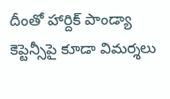దీంతో హార్దిక్ పాండ్యా కెప్టెన్సీపై కూడా విమర్శలు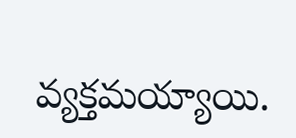వ్యక్తమయ్యాయి.